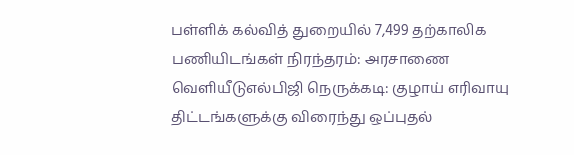பள்ளிக் கல்வித் துறையில் 7,499 தற்காலிக பணியிடங்கள் நிரந்தரம்: அரசாணை வெளியீடுஎல்பிஜி நெருக்கடி: குழாய் எரிவாயு திட்டங்களுக்கு விரைந்து ஒப்புதல்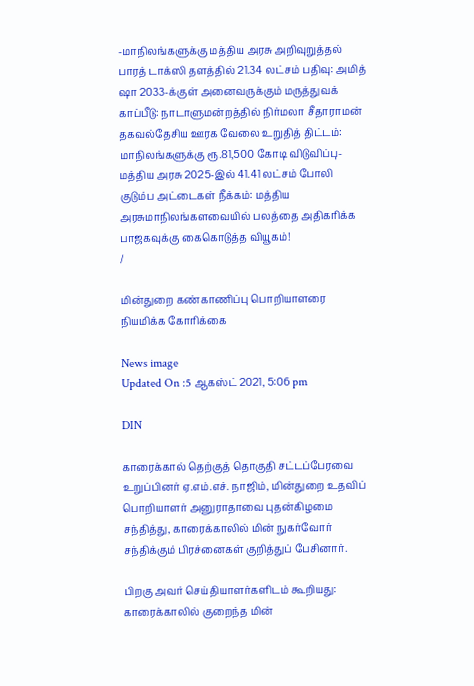-மாநிலங்களுக்கு மத்திய அரசு அறிவுறுத்தல் பாரத் டாக்ஸி தளத்தில் 21.34 லட்சம் பதிவு: அமித் ஷா 2033-க்குள் அனைவருக்கும் மருத்துவக் காப்பீடு: நாடாளுமன்றத்தில் நிர்மலா சீதாராமன் தகவல்தேசிய ஊரக வேலை உறுதித் திட்டம்: மாநிலங்களுக்கு ரூ.81,500 கோடி விடுவிப்பு- மத்திய அரசு 2025-இல் 41.41 லட்சம் போலி குடும்ப அட்டைகள் நீக்கம்: மத்திய அரசுமாநிலங்களவையில் பலத்தை அதிகரிக்க பாஜகவுக்கு கைகொடுத்த வியூகம்!
/

மின்துறை கண்காணிப்பு பொறியாளரை நியமிக்க கோரிக்கை

News image
Updated On :5 ஆகஸ்ட் 2021, 5:06 pm

DIN

காரைக்கால் தெற்குத் தொகுதி சட்டப்பேரவை உறுப்பினர் ஏ.எம்.எச். நாஜிம், மின்துறை உதவிப் பொறியாளர் அனுராதாவை புதன்கிழமை சந்தித்து, காரைக்காலில் மின் நுகர்வோர் சந்திக்கும் பிரச்னைகள் குறித்துப் பேசினார்.

பிறகு அவர் செய்தியாளர்களிடம் கூறியது: காரைக்காலில் குறைந்த மின்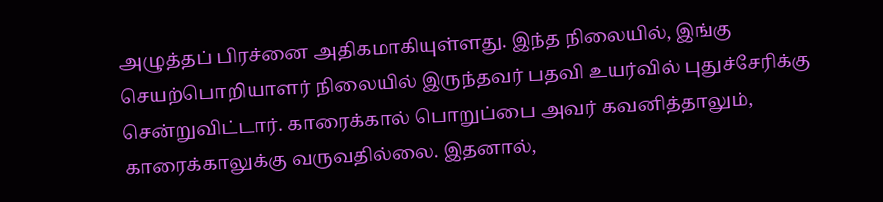அழுத்தப் பிரச்னை அதிகமாகியுள்ளது. இந்த நிலையில், இங்கு செயற்பொறியாளர் நிலையில் இருந்தவர் பதவி உயர்வில் புதுச்சேரிக்கு சென்றுவிட்டார். காரைக்கால் பொறுப்பை அவர் கவனித்தாலும், காரைக்காலுக்கு வருவதில்லை. இதனால்,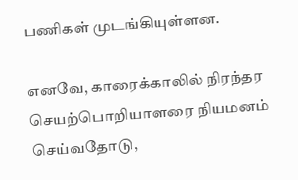பணிகள் முடங்கியுள்ளன.

எனவே, காரைக்காலில் நிரந்தர செயற்பொறியாளரை நியமனம் செய்வதோடு,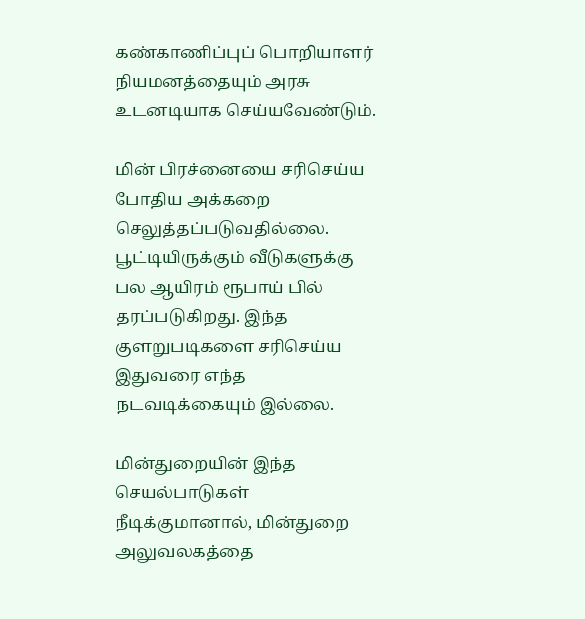கண்காணிப்புப் பொறியாளர் நியமனத்தையும் அரசு உடனடியாக செய்யவேண்டும்.

மின் பிரச்னையை சரிசெய்ய போதிய அக்கறை செலுத்தப்படுவதில்லை. பூட்டியிருக்கும் வீடுகளுக்கு பல ஆயிரம் ரூபாய் பில் தரப்படுகிறது. இந்த குளறுபடிகளை சரிசெய்ய இதுவரை எந்த நடவடிக்கையும் இல்லை.

மின்துறையின் இந்த செயல்பாடுகள் நீடிக்குமானால், மின்துறை அலுவலகத்தை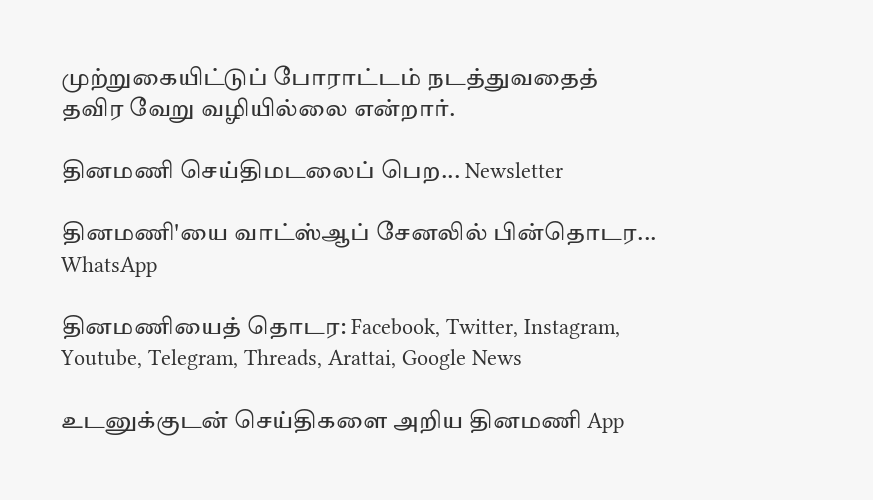முற்றுகையிட்டுப் போராட்டம் நடத்துவதைத் தவிர வேறு வழியில்லை என்றார்.

தினமணி செய்திமடலைப் பெற... Newsletter

தினமணி'யை வாட்ஸ்ஆப் சேனலில் பின்தொடர... WhatsApp

தினமணியைத் தொடர: Facebook, Twitter, Instagram, Youtube, Telegram, Threads, Arattai, Google News

உடனுக்குடன் செய்திகளை அறிய தினமணி App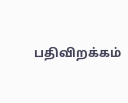பதிவிறக்கம்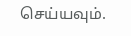செய்யவும்.